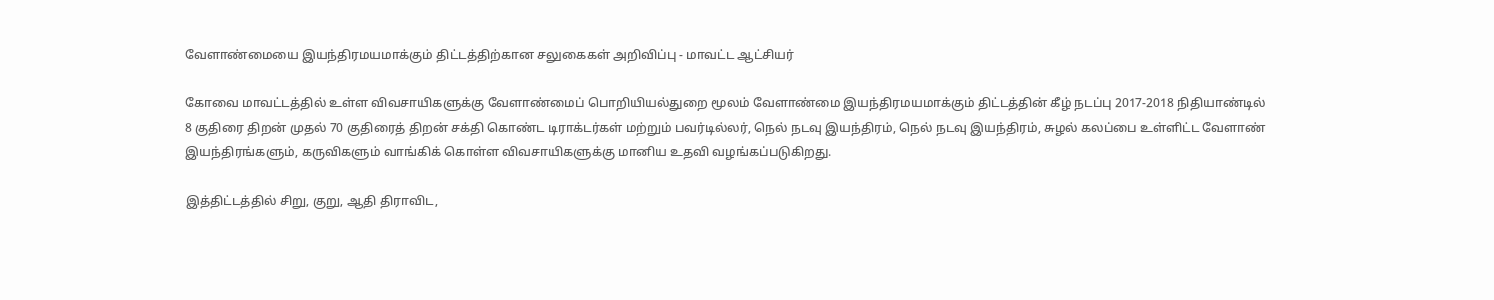வேளாண்மையை இயந்திரமயமாக்கும் திட்டத்திற்கான சலுகைகள் அறிவிப்பு - மாவட்ட ஆட்சியர்

கோவை மாவட்டத்தில் உள்ள விவசாயிகளுக்கு வேளாண்மைப் பொறியியல்துறை மூலம் வேளாண்மை இயந்திரமயமாக்கும் திட்டத்தின் கீழ் நடப்பு 2017-2018 நிதியாண்டில் 8 குதிரை திறன் முதல் 70 குதிரைத் திறன் சக்தி கொண்ட டிராக்டர்கள் மற்றும் பவர்டில்லர், நெல் நடவு இயந்திரம், நெல் நடவு இயந்திரம், சுழல் கலப்பை உள்ளிட்ட வேளாண் இயந்திரங்களும், கருவிகளும் வாங்கிக் கொள்ள விவசாயிகளுக்கு மானிய உதவி வழங்கப்படுகிறது.

இத்திட்டத்தில் சிறு, குறு, ஆதி திராவிட,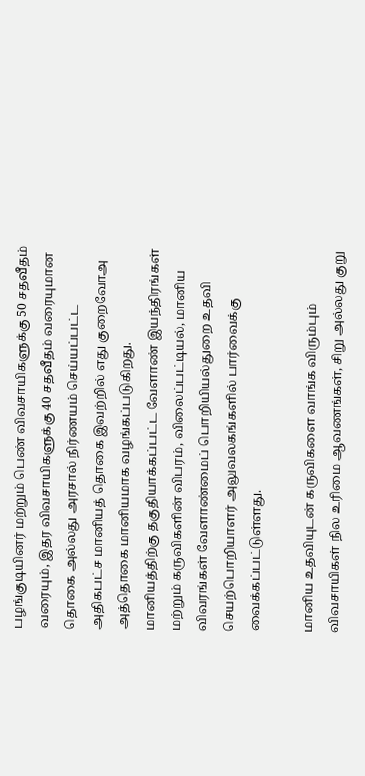பழங்குடியினர் மற்றும் பெண் விவசாயிகளுக்கு 50 சதவீதம் வரையும், இதர விவசாயிகளுக்கு 40 சதவீதம் வரையுமான தொகை அல்லது அரசால் நிர்ணயம் செய்யப்பட்ட அதிகபட்ச மானியத் தொகை இவற்றில் எது குறைவோஅ அத்தொகை மானியமாக வழங்கப்படுகிறது. மானியத்திற்கு தகுதியாக்கப்பட்ட வேளாண் இயந்திரங்கள் மற்றும் கருவிகளின் விபரம், விலைப்பட்டியல், மானிய விவரங்கள் வேளாண்மைப் பொறியியல்துறை உதவி செயற்பொறியாளர் அலுவலகங்களில் பார்வைக்கு வைக்கப்பட்டுள்ளது.

மானிய உதவியுடன் கருவிகளை வாங்க விரும்பும் விவசாயிகள் நில உரிமை ஆவணங்கள், சிறு அல்லது குறு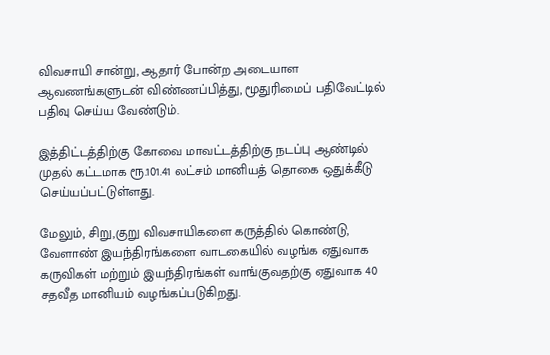விவசாயி சான்று, ஆதார் போன்ற அடையாள ஆவணங்களுடன் விண்ணப்பித்து, மூதுரிமைப் பதிவேட்டில் பதிவு செய்ய வேண்டும்.

இத்திட்டத்திற்கு கோவை மாவட்டத்திற்கு நடப்பு ஆண்டில் முதல் கட்டமாக ரூ.101.41 லட்சம் மானியத் தொகை ஒதுக்கீடு செய்யப்பட்டுள்ளது.

மேலும், சிறு,குறு விவசாயிகளை கருத்தில் கொண்டு, வேளாண் இயந்திரங்களை வாடகையில் வழங்க ஏதுவாக கருவிகள் மற்றும் இயந்திரங்கள் வாங்குவதற்கு ஏதுவாக 40 சதவீத மானியம் வழங்கப்படுகிறது.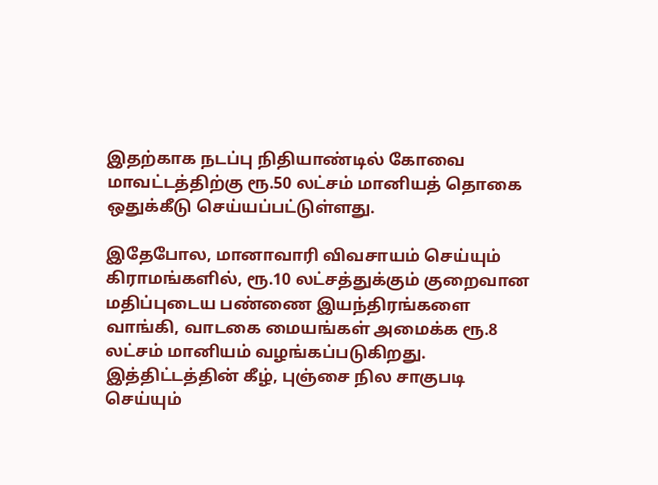இதற்காக நடப்பு நிதியாண்டில் கோவை மாவட்டத்திற்கு ரூ.50 லட்சம் மானியத் தொகை ஒதுக்கீடு செய்யப்பட்டுள்ளது.

இதேபோல, மானாவாரி விவசாயம் செய்யும் கிராமங்களில், ரூ.10 லட்சத்துக்கும் குறைவான மதிப்புடைய பண்ணை இயந்திரங்களை வாங்கி, வாடகை மையங்கள் அமைக்க ரூ.8 லட்சம் மானியம் வழங்கப்படுகிறது. இத்திட்டத்தின் கீழ், புஞ்சை நில சாகுபடி செய்யும்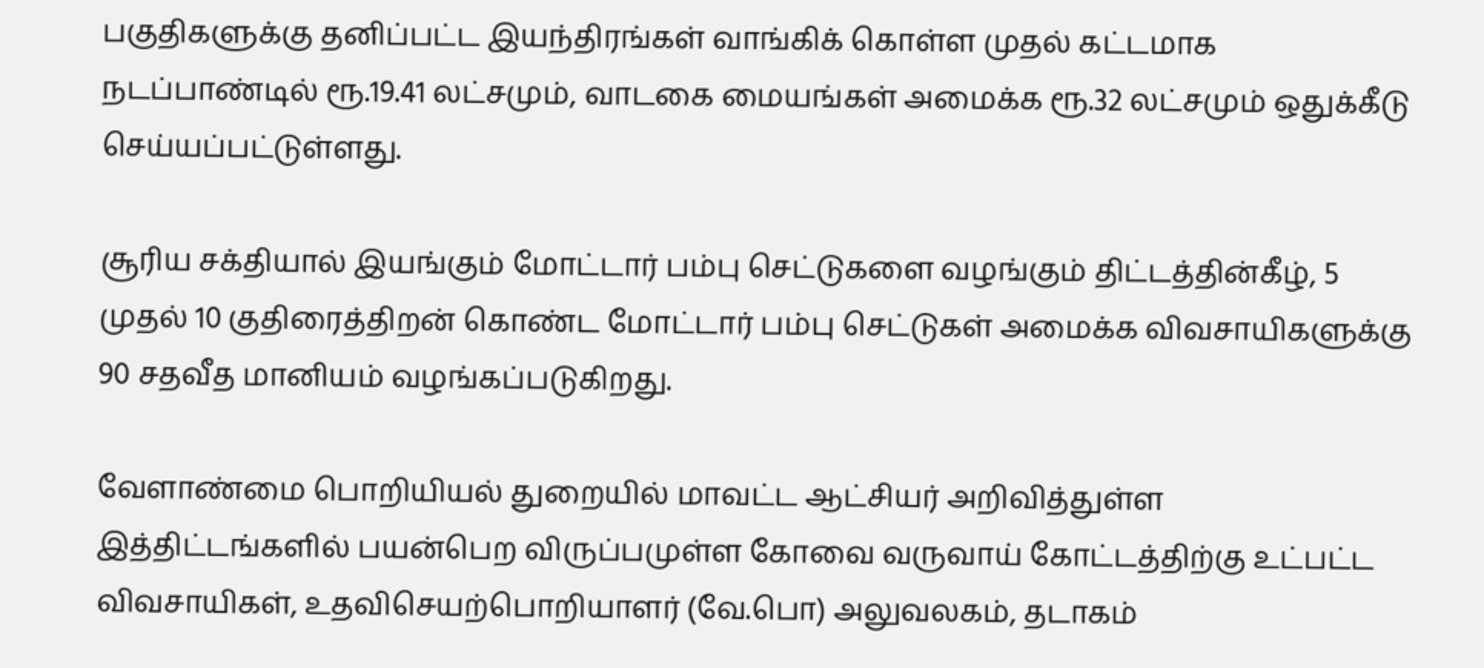பகுதிகளுக்கு தனிப்பட்ட இயந்திரங்கள் வாங்கிக் கொள்ள முதல் கட்டமாக நடப்பாண்டில் ரூ.19.41 லட்சமும், வாடகை மையங்கள் அமைக்க ரூ.32 லட்சமும் ஒதுக்கீடு செய்யப்பட்டுள்ளது.

சூரிய சக்தியால் இயங்கும் மோட்டார் பம்பு செட்டுகளை வழங்கும் திட்டத்தின்கீழ், 5 முதல் 10 குதிரைத்திறன் கொண்ட மோட்டார் பம்பு செட்டுகள் அமைக்க விவசாயிகளுக்கு 90 சதவீத மானியம் வழங்கப்படுகிறது.

வேளாண்மை பொறியியல் துறையில் மாவட்ட ஆட்சியர் அறிவித்துள்ள இத்திட்டங்களில் பயன்பெற விருப்பமுள்ள கோவை வருவாய் கோட்டத்திற்கு உட்பட்ட விவசாயிகள், உதவிசெயற்பொறியாளர் (வே.பொ) அலுவலகம், தடாகம்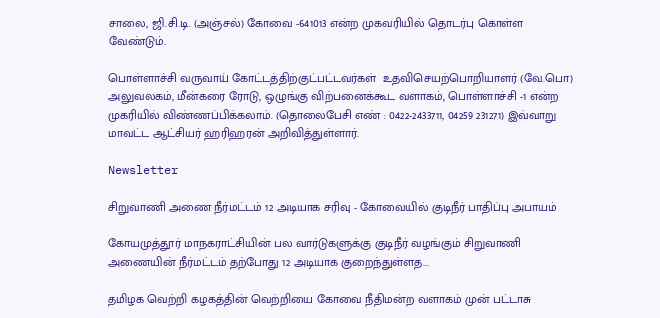சாலை, ஜி.சி.டி. (அஞ்சல்) கோவை -641013 என்ற முகவரியில் தொடர்பு கொள்ள வேண்டும்.

பொள்ளாச்சி வருவாய் கோட்டத்திற்குட்பட்டவர்கள்  உதவிசெயற்பொறியாளர் (வே.பொ) அலுவலகம், மீன்கரை ரோடு, ஒழுங்கு விற்பனைக்கூட வளாகம், பொள்ளாச்சி -1 என்ற முகரியில் விண்ணப்பிக்கலாம். (தொலைபேசி எண் : 0422-2433711, 04259 231271) இவ்வாறு மாவட்ட ஆட்சியர் ஹரிஹரன் அறிவித்துள்ளார்.

Newsletter

சிறுவாணி அணை நீர்மட்டம் 12 அடியாக சரிவு - கோவையில் குடிநீர் பாதிப்பு அபாயம்

கோயமுத்தூர் மாநகராட்சியின் பல வார்டுகளுக்கு குடிநீர் வழங்கும் சிறுவாணி அணையின் நீர்மட்டம் தற்போது 12 அடியாக குறைந்துள்ளத...

தமிழக வெற்றி கழகத்தின் வெற்றியை கோவை நீதிமன்ற வளாகம் முன் பட்டாசு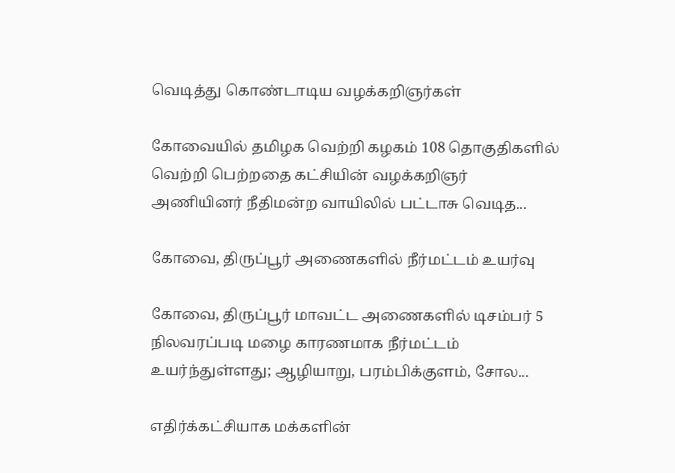வெடித்து கொண்டாடிய வழக்கறிஞர்கள்

கோவையில் தமிழக வெற்றி கழகம் 108 தொகுதிகளில் வெற்றி பெற்றதை கட்சியின் வழக்கறிஞர் அணியினர் நீதிமன்ற வாயிலில் பட்டாசு வெடித...

கோவை, திருப்பூர் அணைகளில் நீர்மட்டம் உயர்வு

கோவை, திருப்பூர் மாவட்ட அணைகளில் டிசம்பர் 5 நிலவரப்படி மழை காரணமாக நீர்மட்டம் உயர்ந்துள்ளது; ஆழியாறு, பரம்பிக்குளம், சோல...

எதிர்க்கட்சியாக மக்களின்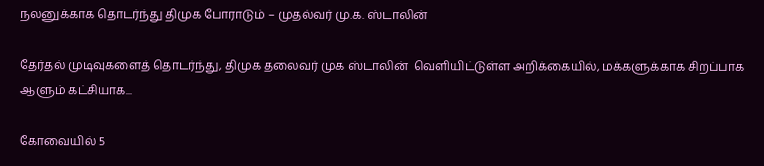நலனுக்காக தொடர்ந்து திமுக போராடும் – முதல்வர் மு.க. ஸ்டாலின்

தேர்தல் முடிவுகளைத் தொடர்ந்து, திமுக தலைவர் முக ஸ்டாலின்  வெளியிட்டுள்ள அறிக்கையில், மக்களுக்காக சிறப்பாக ஆளும் கட்சியாக...

கோவையில் 5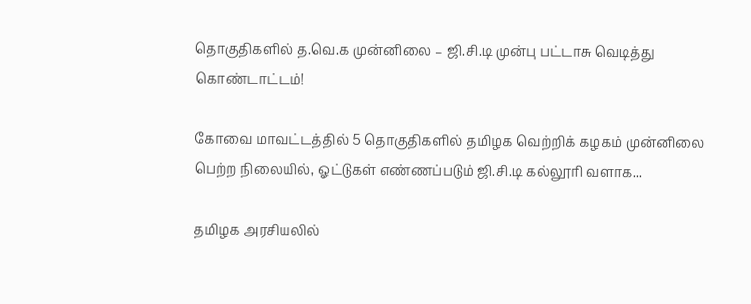தொகுதிகளில் த.வெ.க முன்னிலை – ஜி.சி.டி முன்பு பட்டாசு வெடித்து கொண்டாட்டம்!

கோவை மாவட்டத்தில் 5 தொகுதிகளில் தமிழக வெற்றிக் கழகம் முன்னிலை பெற்ற நிலையில், ஓட்டுகள் எண்ணப்படும் ஜி.சி.டி கல்லூரி வளாக...

தமிழக அரசியலில்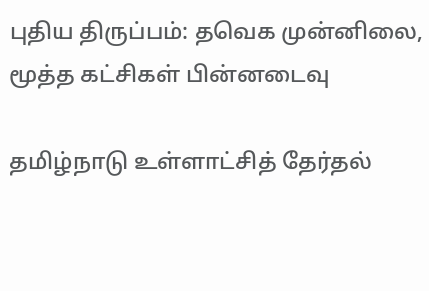புதிய திருப்பம்: தவெக முன்னிலை, மூத்த கட்சிகள் பின்னடைவு

தமிழ்நாடு உள்ளாட்சித் தேர்தல்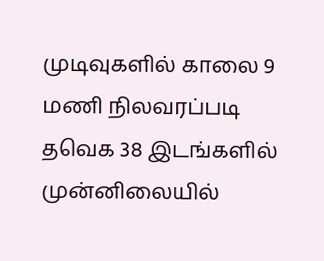முடிவுகளில் காலை 9 மணி நிலவரப்படி தவெக 38 இடங்களில் முன்னிலையில்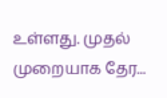உள்ளது. முதல் முறையாக தேர...